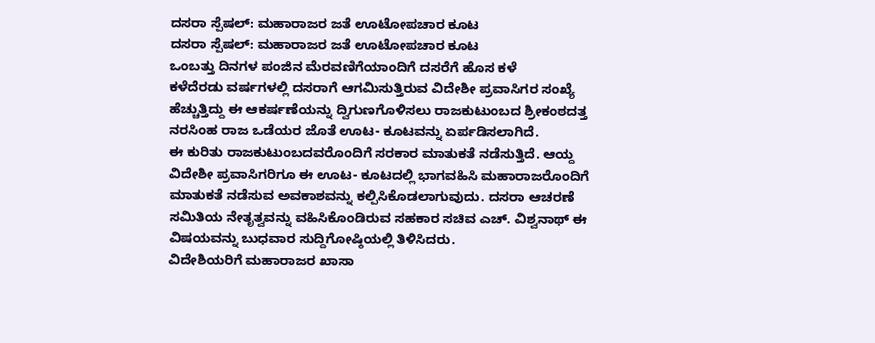ದಸರಾ ಸ್ಪೆಷಲ್: ಮಹಾರಾಜರ ಜತೆ ಊಟೋಪಚಾರ ಕೂಟ
ದಸರಾ ಸ್ಪೆಷಲ್: ಮಹಾರಾಜರ ಜತೆ ಊಟೋಪಚಾರ ಕೂಟ
ಒಂಬತ್ತು ದಿನಗಳ ಪಂಜಿನ ಮೆರವಣಿಗೆಯಾಂದಿಗೆ ದಸರೆಗೆ ಹೊಸ ಕಳೆ
ಕಳೆದೆರಡು ವರ್ಷಗಳಲ್ಲಿ ದಸರಾಗೆ ಆಗಮಿಸುತ್ತಿರುವ ವಿದೇಶೀ ಪ್ರವಾಸಿಗರ ಸಂಖ್ಯೆ ಹೆಚ್ಚುತ್ತಿದ್ದು ಈ ಆಕರ್ಷಣೆಯನ್ನು ದ್ವಿಗುಣಗೊಳಿಸಲು ರಾಜಕುಟುಂಬದ ಶ್ರೀಕಂಠದತ್ತ ನರಸಿಂಹ ರಾಜ ಒಡೆಯರ ಜೊತೆ ಊಟ- ಕೂಟವನ್ನು ಏರ್ಪಡಿಸಲಾಗಿದೆ.
ಈ ಕುರಿತು ರಾಜಕುಟುಂಬದವರೊಂದಿಗೆ ಸರಕಾರ ಮಾತುಕತೆ ನಡೆಸುತ್ತಿದೆ. ಆಯ್ದ ವಿದೇಶೀ ಪ್ರವಾಸಿಗರಿಗೂ ಈ ಊಟ- ಕೂಟದಲ್ಲಿ ಭಾಗವಹಿಸಿ ಮಹಾರಾಜರೊಂದಿಗೆ ಮಾತುಕತೆ ನಡೆಸುವ ಅವಕಾಶವನ್ನು ಕಲ್ಪಿಸಿಕೊಡಲಾಗುವುದು. ದಸರಾ ಆಚರಣೆ ಸಮಿತಿಯ ನೇತೃತ್ವವನ್ನು ವಹಿಸಿಕೊಂಡಿರುವ ಸಹಕಾರ ಸಚಿವ ಎಚ್. ವಿಶ್ವನಾಥ್ ಈ ವಿಷಯವನ್ನು ಬುಧವಾರ ಸುದ್ದಿಗೋಷ್ಠಿಯಲ್ಲಿ ತಿಳಿಸಿದರು.
ವಿದೇಶಿಯರಿಗೆ ಮಹಾರಾಜರ ಖಾಸಾ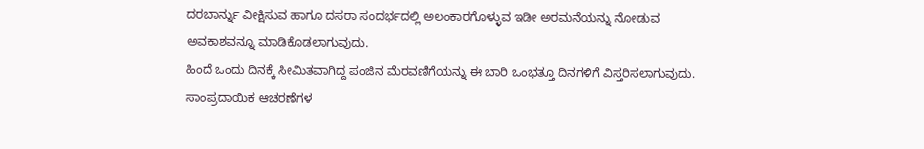ದರಬಾರ್ನ್ನು ವೀಕ್ಷಿಸುವ ಹಾಗೂ ದಸರಾ ಸಂದರ್ಭದಲ್ಲಿ ಅಲಂಕಾರಗೊಳ್ಳುವ ಇಡೀ ಅರಮನೆಯನ್ನು ನೋಡುವ ಅವಕಾಶವನ್ನೂ ಮಾಡಿಕೊಡಲಾಗುವುದು.
ಹಿಂದೆ ಒಂದು ದಿನಕ್ಕೆ ಸೀಮಿತವಾಗಿದ್ದ ಪಂಜಿನ ಮೆರವಣಿಗೆಯನ್ನು ಈ ಬಾರಿ ಒಂಭತ್ತೂ ದಿನಗಳಿಗೆ ವಿಸ್ತರಿಸಲಾಗುವುದು. ಸಾಂಪ್ರದಾಯಿಕ ಆಚರಣೆಗಳ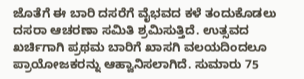ಜೊತೆಗೆ ಈ ಬಾರಿ ದಸರೆಗೆ ವೈಭವದ ಕಳೆ ತಂದುಕೊಡಲು ದಸರಾ ಆಚರಣಾ ಸಮಿತಿ ಶ್ರಮಿಸುತ್ತಿದೆ. ಉತ್ಸವದ ಖರ್ಚಿಗಾಗಿ ಪ್ರಥಮ ಬಾರಿಗೆ ಖಾಸಗಿ ವಲಯದಿಂದಲೂ ಪ್ರಾಯೋಜಕರನ್ನು ಆಹ್ವಾನಿಸಲಾಗಿದೆ. ಸುಮಾರು 75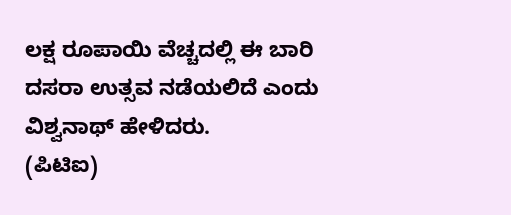ಲಕ್ಷ ರೂಪಾಯಿ ವೆಚ್ಚದಲ್ಲಿ ಈ ಬಾರಿ ದಸರಾ ಉತ್ಸವ ನಡೆಯಲಿದೆ ಎಂದು ವಿಶ್ವನಾಥ್ ಹೇಳಿದರು.
(ಪಿಟಿಐ)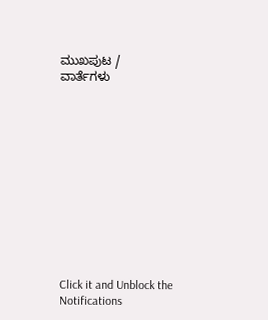ಮುಖಪುಟ / ವಾರ್ತೆಗಳು












Click it and Unblock the Notifications